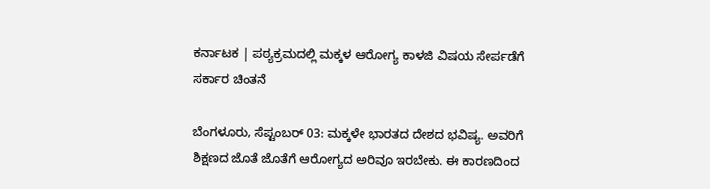ಕರ್ನಾಟಕ | ಪಠ್ಯಕ್ರಮದಲ್ಲಿ ಮಕ್ಕಳ ಆರೋಗ್ಯ ಕಾಳಜಿ ವಿಷಯ ಸೇರ್ಪಡೆಗೆ ಸರ್ಕಾರ ಚಿಂತನೆ

ಬೆಂಗಳೂರು, ಸೆಪ್ಟಂಬರ್ 03: ಮಕ್ಕಳೇ ಭಾರತದ ದೇಶದ ಭವಿಷ್ಯ. ಅವರಿಗೆ ಶಿಕ್ಷಣದ ಜೊತೆ ಜೊತೆಗೆ ಆರೋಗ್ಯದ ಅರಿವೂ ಇರಬೇಕು. ಈ ಕಾರಣದಿಂದ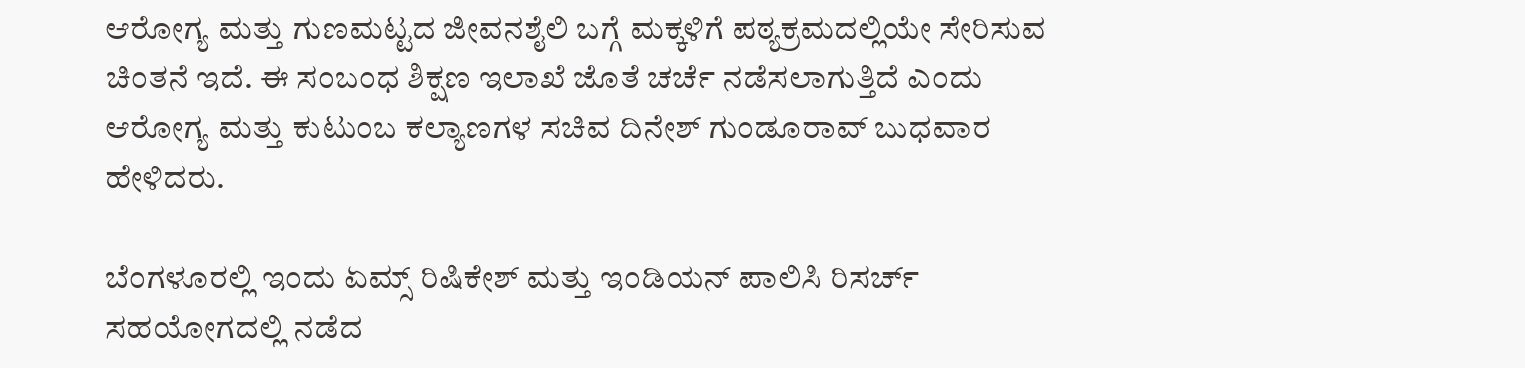ಆರೋಗ್ಯ ಮತ್ತು ಗುಣಮಟ್ಟದ ಜೀವನಶೈಲಿ ಬಗ್ಗೆ ಮಕ್ಕಳಿಗೆ ಪಠ್ಯಕ್ರಮದಲ್ಲಿಯೇ ಸೇರಿಸುವ ಚಿಂತನೆ ಇದೆ. ಈ ಸಂಬಂಧ ಶಿಕ್ಷಣ ಇಲಾಖೆ ಜೊತೆ ಚರ್ಚೆ ನಡೆಸಲಾಗುತ್ತಿದೆ ಎಂದು ಆರೋಗ್ಯ ಮತ್ತು ಕುಟುಂಬ ಕಲ್ಯಾಣಗಳ ಸಚಿವ ದಿನೇಶ್ ಗುಂಡೂರಾವ್ ಬುಧವಾರ ಹೇಳಿದರು.

ಬೆಂಗಳೂರಲ್ಲಿ ಇಂದು ಏಮ್ಸ್ ರಿಷಿಕೇಶ್ ಮತ್ತು ಇಂಡಿಯನ್ ಪಾಲಿಸಿ ರಿಸರ್ಚ್ ಸಹಯೋಗದಲ್ಲಿ ನಡೆದ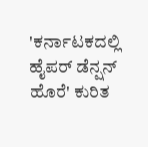'ಕರ್ನಾಟಕದಲ್ಲಿ ಹೈಪರ್ ಡೆನ್ಷನ್ ಹೊರೆ' ಕುರಿತ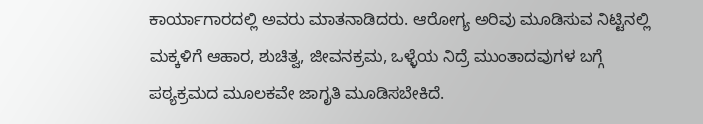ಕಾರ್ಯಾಗಾರದಲ್ಲಿ ಅವರು ಮಾತನಾಡಿದರು. ಆರೋಗ್ಯ ಅರಿವು ಮೂಡಿಸುವ ನಿಟ್ಟಿನಲ್ಲಿ ಮಕ್ಕಳಿಗೆ ಆಹಾರ, ಶುಚಿತ್ವ, ಜೀವನಕ್ರಮ, ಒಳ್ಳೆಯ ನಿದ್ರೆ ಮುಂತಾದವುಗಳ ಬಗ್ಗೆ ಪಠ್ಯಕ್ರಮದ ಮೂಲಕವೇ ಜಾಗೃತಿ ಮೂಡಿಸಬೇಕಿದೆ.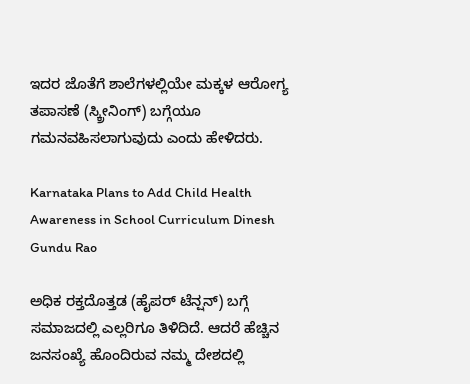ಇದರ ಜೊತೆಗೆ ಶಾಲೆಗಳಲ್ಲಿಯೇ ಮಕ್ಕಳ ಆರೋಗ್ಯ ತಪಾಸಣೆ (ಸ್ಕ್ರೀನಿಂಗ್) ಬಗ್ಗೆಯೂ ಗಮನವಹಿಸಲಾಗುವುದು ಎಂದು ಹೇಳಿದರು.

Karnataka Plans to Add Child Health Awareness in School Curriculum Dinesh Gundu Rao

ಅಧಿಕ ರಕ್ತದೊತ್ತಡ (ಹೈಪರ್ ಟೆನ್ಷನ್) ಬಗ್ಗೆ ಸಮಾಜದಲ್ಲಿ ಎಲ್ಲರಿಗೂ ತಿಳಿದಿದೆ. ಆದರೆ ಹೆಚ್ಚಿನ ಜನಸಂಖ್ಯೆ ಹೊಂದಿರುವ ನಮ್ಮ ದೇಶದಲ್ಲಿ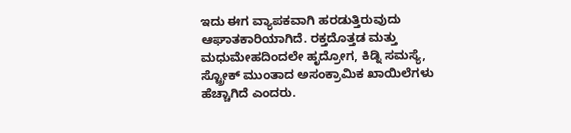ಇದು ಈಗ ವ್ಯಾಪಕವಾಗಿ ಹರಡುತ್ತಿರುವುದು ಆಘಾತಕಾರಿಯಾಗಿದೆ. ರಕ್ತದೊತ್ತಡ ಮತ್ತು ಮಧುಮೇಹದಿಂದಲೇ ಹೃದ್ರೋಗ, ಕಿಡ್ನಿ ಸಮಸ್ಯೆ, ಸ್ಟ್ರೋಕ್ ಮುಂತಾದ ಅಸಂಕ್ರಾಮಿಕ ಖಾಯಿಲೆಗಳು ಹೆಚ್ಚಾಗಿದೆ ಎಂದರು.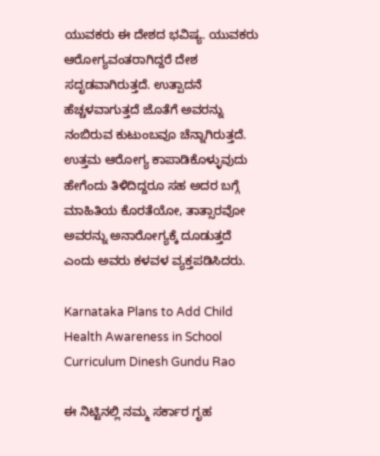ಯುವಕರು ಈ ದೇಶದ ಭವಿಷ್ಯ. ಯುವಕರು ಆರೋಗ್ಯವಂತರಾಗಿದ್ದರೆ ದೇಶ ಸದೃಡವಾಗಿರುತ್ತದೆ. ಉತ್ಪಾದನೆ ಹೆಚ್ಚಳವಾಗುತ್ತದೆ ಜೊತೆಗೆ ಅವರನ್ನು ನಂಬಿರುವ ಕುಟುಂಬವೂ ಚೆನ್ನಾಗಿರುತ್ತದೆ. ಉತ್ತಮ ಆರೋಗ್ಯ ಕಾಪಾಡಿಕೊಳ್ಳುವುದು ಹೇಗೆಂದು ತಿಳಿದಿದ್ದರೂ ಸಹ ಅದರ ಬಗ್ಗೆ ಮಾಹಿತಿಯ ಕೊರತೆಯೋ, ತಾತ್ಸಾರವೋ ಅವರನ್ನು ಅನಾರೋಗ್ಯಕ್ಕೆ ದೂಡುತ್ತದೆ ಎಂದು ಅವರು ಕಳವಳ ವ್ಯಕ್ತಪಡಿಸಿದರು.

Karnataka Plans to Add Child Health Awareness in School Curriculum Dinesh Gundu Rao

ಈ ನಿಟ್ಟಿನಲ್ಲಿ ನಮ್ಮ ಸರ್ಕಾರ ಗೃಹ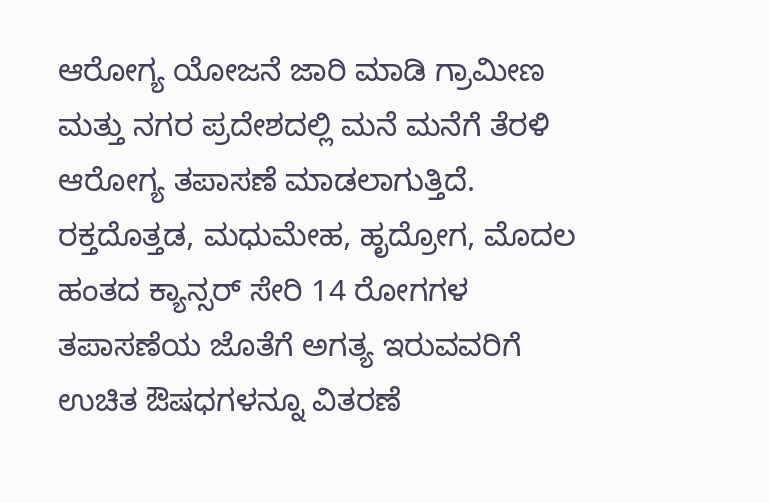ಆರೋಗ್ಯ ಯೋಜನೆ ಜಾರಿ ಮಾಡಿ ಗ್ರಾಮೀಣ ಮತ್ತು ನಗರ ಪ್ರದೇಶದಲ್ಲಿ ಮನೆ ಮನೆಗೆ ತೆರಳಿ ಆರೋಗ್ಯ ತಪಾಸಣೆ ಮಾಡಲಾಗುತ್ತಿದೆ. ರಕ್ತದೊತ್ತಡ, ಮಧುಮೇಹ, ಹೃದ್ರೋಗ, ಮೊದಲ ಹಂತದ ಕ್ಯಾನ್ಸರ್ ಸೇರಿ 14 ರೋಗಗಳ ತಪಾಸಣೆಯ ಜೊತೆಗೆ ಅಗತ್ಯ ಇರುವವರಿಗೆ ಉಚಿತ ಔಷಧಗಳನ್ನೂ ವಿತರಣೆ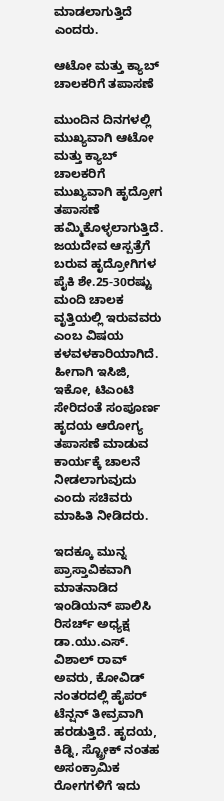ಮಾಡಲಾಗುತ್ತಿದೆ ಎಂದರು.

ಆಟೋ ಮತ್ತು ಕ್ಯಾಬ್ ಚಾಲಕರಿಗೆ ತಪಾಸಣೆ

ಮುಂದಿನ ದಿನಗಳಲ್ಲಿ ಮುಖ್ಯವಾಗಿ ಆಟೋ ಮತ್ತು ಕ್ಯಾಬ್ ಚಾಲಕರಿಗೆ ಮುಖ್ಯವಾಗಿ ಹೃದ್ರೋಗ ತಪಾಸಣೆ ಹಮ್ಮಿಕೊಳ್ಳಲಾಗುತ್ತಿದೆ. ಜಯದೇವ ಆಸ್ಪತ್ರೆಗೆ ಬರುವ ಹೃದ್ರೋಗಿಗಳ ಪೈಕಿ ಶೇ.25-30ರಷ್ಟು ಮಂದಿ ಚಾಲಕ ವೃತ್ತಿಯಲ್ಲಿ ಇರುವವರು ಎಂಬ ವಿಷಯ ಕಳವಳಕಾರಿಯಾಗಿದೆ. ಹೀಗಾಗಿ ಇಸಿಜಿ, ಇಕೋ, ಟಿಎಂಟಿ ಸೇರಿದಂತೆ ಸಂಪೂರ್ಣ ಹೃದಯ ಆರೋಗ್ಯ ತಪಾಸಣೆ ಮಾಡುವ ಕಾರ್ಯಕ್ಕೆ ಚಾಲನೆ ನೀಡಲಾಗುವುದು ಎಂದು ಸಚಿವರು ಮಾಹಿತಿ ನೀಡಿದರು.

ಇದಕ್ಕೂ ಮುನ್ನ ಪ್ರಾಸ್ತಾವಿಕವಾಗಿ ಮಾತನಾಡಿದ ಇಂಡಿಯನ್ ಪಾಲಿಸಿ ರಿಸರ್ಚ್ ಅಧ್ಯಕ್ಷ ಡಾ.ಯು.ಎಸ್. ವಿಶಾಲ್ ರಾವ್ ಅವರು, ಕೋವಿಡ್ ನಂತರದಲ್ಲಿ ಹೈಪರ್ ಟೆನ್ಷನ್ ತೀವ್ರವಾಗಿ ಹರಡುತ್ತಿದೆ. ಹೃದಯ, ಕಿಡ್ನಿ, ಸ್ಟ್ರೋಕ್ ನಂತಹ ಅಸಂಕ್ರಾಮಿಕ ರೋಗಗಳಿಗೆ ಇದು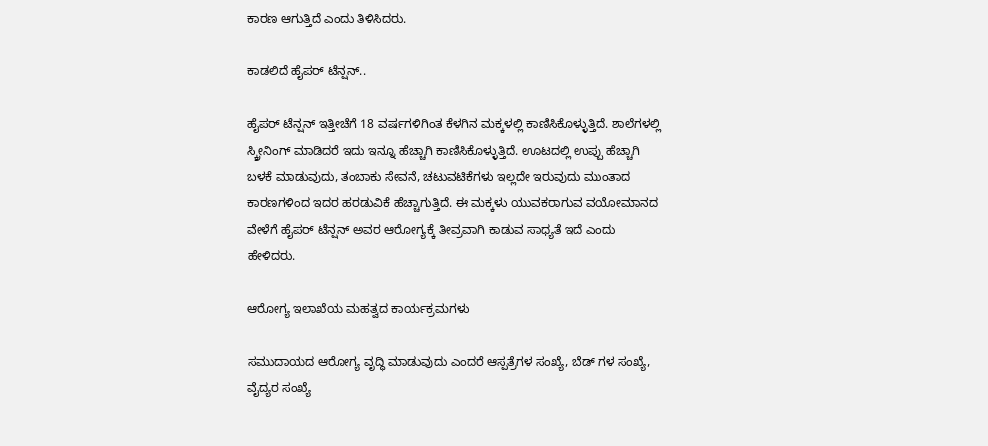ಕಾರಣ ಆಗುತ್ತಿದೆ ಎಂದು ತಿಳಿಸಿದರು.

ಕಾಡಲಿದೆ ಹೈಪರ್ ಟೆನ್ಷನ್..

ಹೈಪರ್ ಟೆನ್ಷನ್ ಇತ್ತೀಚೆಗೆ 18 ವರ್ಷಗಳಿಗಿಂತ ಕೆಳಗಿನ ಮಕ್ಕಳಲ್ಲಿ ಕಾಣಿಸಿಕೊಳ್ಳುತ್ತಿದೆ. ಶಾಲೆಗಳಲ್ಲಿ ಸ್ಕ್ರೀನಿಂಗ್ ಮಾಡಿದರೆ ಇದು ಇನ್ನೂ ಹೆಚ್ಚಾಗಿ ಕಾಣಿಸಿಕೊಳ್ಳುತ್ತಿದೆ. ಊಟದಲ್ಲಿ ಉಪ್ಪು ಹೆಚ್ಚಾಗಿ ಬಳಕೆ ಮಾಡುವುದು, ತಂಬಾಕು ಸೇವನೆ, ಚಟುವಟಿಕೆಗಳು ಇಲ್ಲದೇ ಇರುವುದು ಮುಂತಾದ ಕಾರಣಗಳಿಂದ ಇದರ ಹರಡುವಿಕೆ ಹೆಚ್ಚಾಗುತ್ತಿದೆ. ಈ ಮಕ್ಕಳು ಯುವಕರಾಗುವ ವಯೋಮಾನದ ವೇಳೆಗೆ ಹೈಪರ್ ಟೆನ್ಷನ್ ಅವರ ಆರೋಗ್ಯಕ್ಕೆ ತೀವ್ರವಾಗಿ ಕಾಡುವ ಸಾಧ್ಯತೆ ಇದೆ ಎಂದು ಹೇಳಿದರು.

ಆರೋಗ್ಯ ಇಲಾಖೆಯ ಮಹತ್ವದ ಕಾರ್ಯಕ್ರಮಗಳು

ಸಮುದಾಯದ ಆರೋಗ್ಯ ವೃದ್ಧಿ ಮಾಡುವುದು ಎಂದರೆ ಆಸ್ಪತ್ರೆಗಳ ಸಂಖ್ಯೆ, ಬೆಡ್ ಗಳ ಸಂಖ್ಯೆ, ವೈದ್ಯರ ಸಂಖ್ಯೆ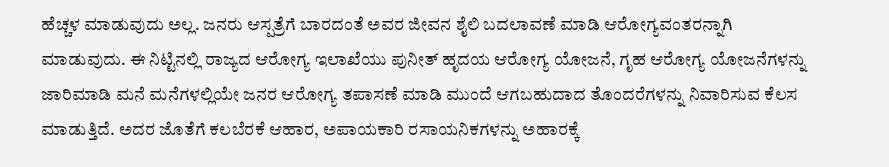ಹೆಚ್ಚಳ ಮಾಡುವುದು ಅಲ್ಲ. ಜನರು ಆಸ್ಪತ್ರೆಗೆ ಬಾರದಂತೆ ಅವರ ಜೀವನ ಶೈಲಿ ಬದಲಾವಣೆ ಮಾಡಿ ಆರೋಗ್ಯವಂತರನ್ನಾಗಿ ಮಾಡುವುದು. ಈ ನಿಟ್ಟಿನಲ್ಲಿ ರಾಜ್ಯದ ಆರೋಗ್ಯ ಇಲಾಖೆಯು ಪುನೀತ್ ಹೃದಯ ಆರೋಗ್ಯ ಯೋಜನೆ, ಗೃಹ ಆರೋಗ್ಯ ಯೋಜನೆಗಳನ್ನು ಜಾರಿಮಾಡಿ ಮನೆ ಮನೆಗಳಲ್ಲಿಯೇ ಜನರ ಆರೋಗ್ಯ ತಪಾಸಣೆ ಮಾಡಿ ಮುಂದೆ ಆಗಬಹುದಾದ ತೊಂದರೆಗಳನ್ನು ನಿವಾರಿಸುವ ಕೆಲಸ ಮಾಡುತ್ತಿದೆ. ಅದರ ಜೊತೆಗೆ ಕಲಬೆರಕೆ ಆಹಾರ, ಅಪಾಯಕಾರಿ ರಸಾಯನಿಕಗಳನ್ನು ಅಹಾರಕ್ಕೆ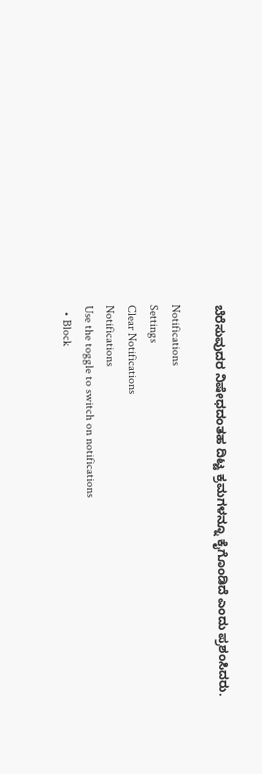ಬೆರೆಸುವುದರ ನಿಷೇಧದಂತಹ ದಿಟ್ಟ ಕ್ರಮಗಳನ್ನೂ ಕೈಗೊಂಡಿದೆ ಎಂದು ಪ್ರಶಂಸಿದರು.

Notifications
Settings
Clear Notifications
Notifications
Use the toggle to switch on notifications
  • Block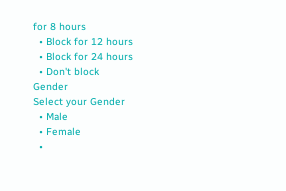for 8 hours
  • Block for 12 hours
  • Block for 24 hours
  • Don't block
Gender
Select your Gender
  • Male
  • Female
  •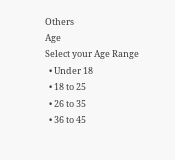Others
Age
Select your Age Range
  • Under 18
  • 18 to 25
  • 26 to 35
  • 36 to 45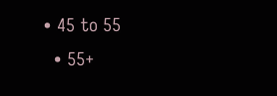• 45 to 55
  • 55+